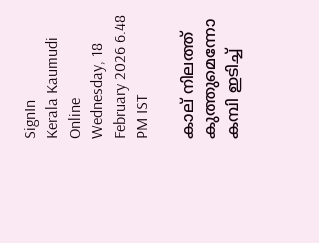SignIn
Kerala Kaumudi Online
Wednesday, 18 February 2026 6.48 PM IST

കാല് നിലത്ത് കുത്തുമെന്നോ കമ്പി ഇടിച്ച്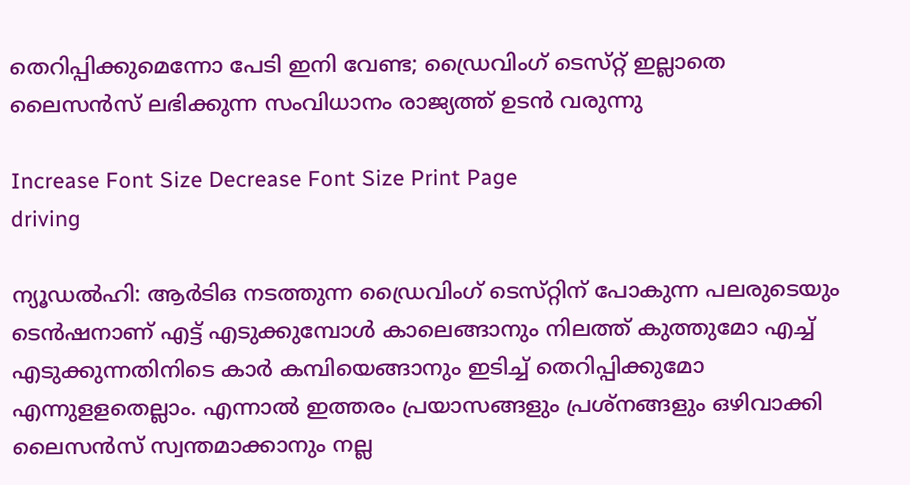തെറിപ്പിക്കുമെന്നോ പേടി ഇനി വേണ്ട; ഡ്രൈവിംഗ് ടെസ്‌റ്റ് ഇല്ലാതെ ലൈസൻസ് ലഭിക്കുന്ന സംവിധാനം രാജ്യത്ത് ഉടൻ വരുന്നു

Increase Font Size Decrease Font Size Print Page
driving

ന്യൂഡൽഹി: ആർ‌ടി‌ഒ നടത്തുന്ന ഡ്രൈവിംഗ് ടെസ്‌റ്റിന് പോകുന്ന പലരുടെയും ടെൻഷനാണ് എട്ട് എടുക്കുമ്പോൾ കാലെങ്ങാനും നിലത്ത് കുത്തുമോ എച്ച് എടുക്കുന്നതിനിടെ കാർ കമ്പിയെങ്ങാനും ഇടിച്ച് തെറിപ്പിക്കുമോ എന്നുള‌ളതെല്ലാം. എന്നാൽ ഇത്തരം പ്രയാസങ്ങളും പ്രശ്‌നങ്ങളും ഒഴിവാക്കി ലൈസൻസ് സ്വന്തമാക്കാനും നല്ല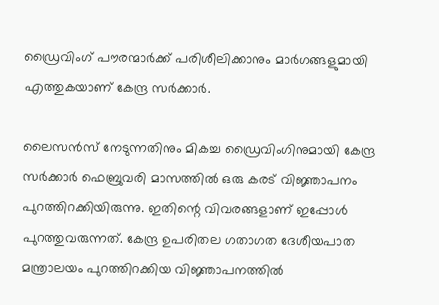ഡ്രൈവിംഗ് പൗരന്മാർക്ക് പരിശീലിക്കാനും മാർഗങ്ങളുമായി എത്തുകയാണ് കേന്ദ്ര സർക്കാർ.

ലൈസൻസ് നേടുന്നതിനും മികച്ച ഡ്രൈവിംഗിനുമായി കേന്ദ്ര സർക്കാർ ഫെബ്രുവരി മാസത്തിൽ ഒരു കരട് വിജ്ഞാപനം പുറത്തിറക്കിയിരുന്നു. ഇതിന്റെ വിവരങ്ങളാണ് ഇപ്പോൾ പുറത്തുവരുന്നത്. കേന്ദ്ര ഉപരിതല ഗതാഗത ദേശീയപാത മന്ത്രാലയം പുറത്തിറക്കിയ വിജ്ഞാപനത്തിൽ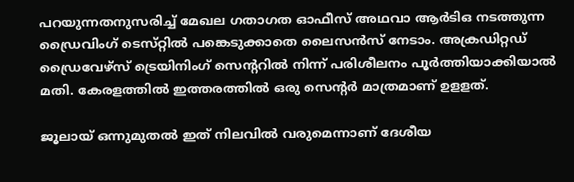പറയുന്നതനുസരിച്ച് മേഖല ഗതാഗത ഓഫീസ് അഥവാ ആർ‌ടി‌ഒ നടത്തുന്ന ഡ്രൈവിംഗ് ടെസ്‌റ്റിൽ പങ്കെടുക്കാതെ ലൈസൻസ് നേടാം. അക്രഡി‌റ്റഡ് ഡ്രൈവേഴ്‌സ് ട്രെയിനിംഗ് സെന്ററിൽ നിന്ന് പരിശീലനം പൂ‌ർത്തിയാക്കിയാൽ മതി. കേരളത്തിൽ ഇത്തരത്തിൽ ഒരു സെന്റർ മാത്രമാണ് ഉള‌ളത്.

ജൂലായ് ഒന്നുമുതൽ ഇത് നിലവിൽ വരുമെന്നാണ് ദേശീയ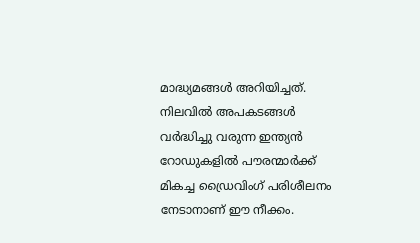മാദ്ധ്യമങ്ങൾ അറിയിച്ചത്. നിലവിൽ അപകടങ്ങൾ വർദ്ധിച്ചു വരുന്ന ഇന്ത്യൻ റോഡുകളിൽ പൗരന്മാർക്ക് മികച്ച ഡ്രൈവിംഗ് പരിശീലനം നേടാനാണ് ഈ നീക്കം.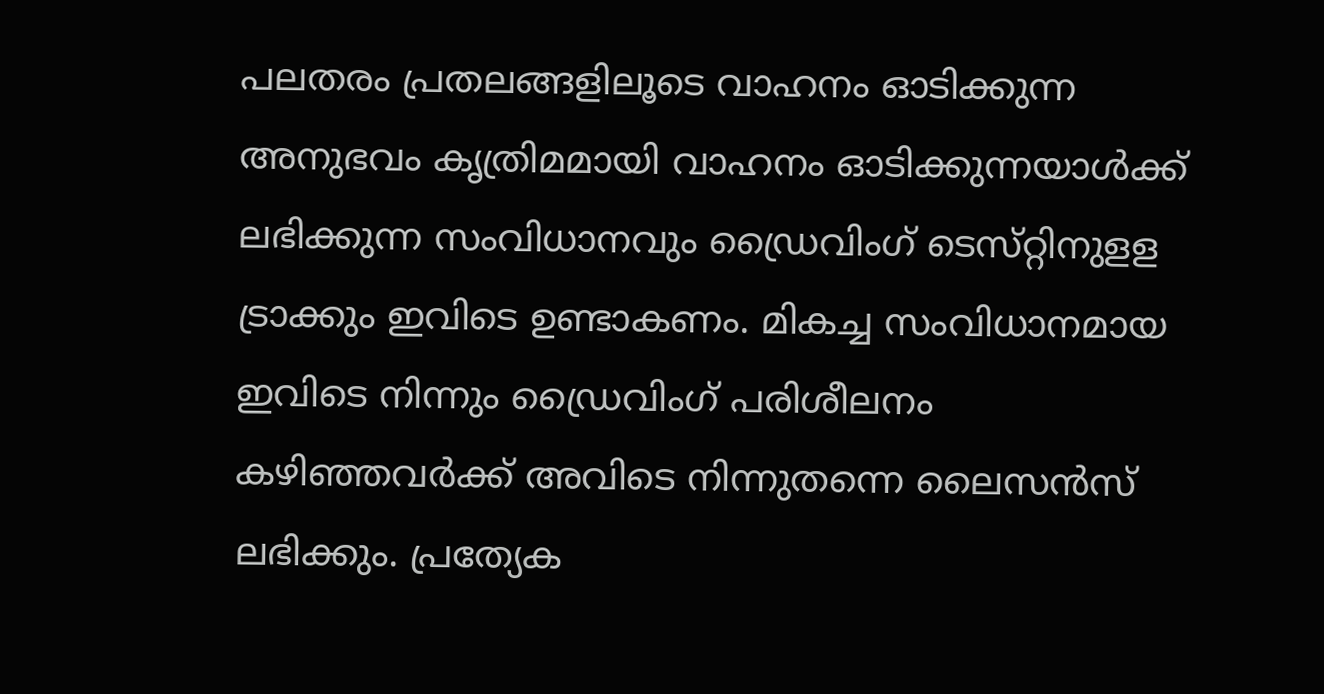പലതരം പ്രതലങ്ങളിലൂടെ വാഹനം ഓടിക്കുന്ന അനുഭവം ക‌ൃത്രിമമായി വാഹനം ഓടിക്കുന്നയാൾക്ക് ലഭിക്കുന്ന സംവിധാനവും ഡ്രൈവിംഗ് ടെസ്‌റ്റിനുള‌ള ട്രാക്കും ഇവിടെ ഉണ്ടാകണം. മികച്ച സംവിധാനമായ ഇവിടെ നിന്നും ഡ്രൈവിംഗ് പരിശീലനം കഴിഞ്ഞവർക്ക് അവിടെ നിന്നുതന്നെ ലൈസൻസ് ലഭിക്കും. പ്രത്യേക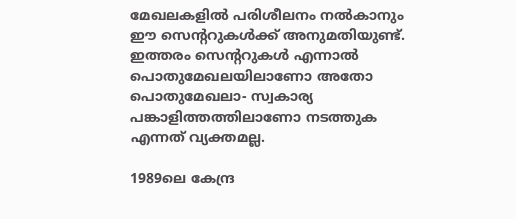മേഖലകളിൽ പരിശീലനം നൽകാനും ഈ സെന്ററുകൾക്ക് അനുമതിയുണ്ട്. ഇത്തരം സെന്ററുകൾ എന്നാൽ പൊതുമേഖലയിലാണോ അതോ പൊതുമേഖലാ- സ്വകാര്യ പങ്കാളിത്തത്തിലാണോ നടത്തുക എന്നത് വ്യക്തമല്ല.

1989ലെ കേന്ദ്ര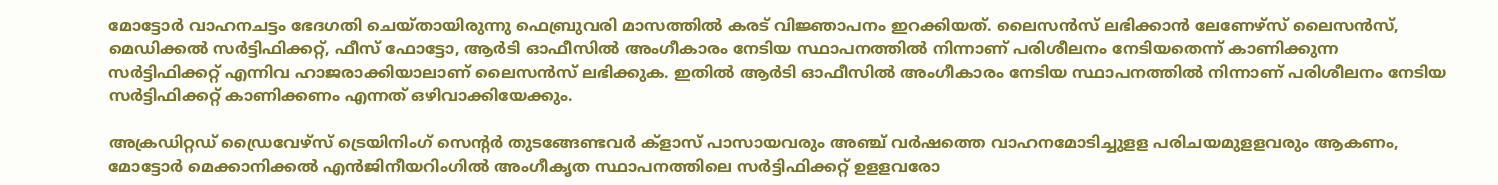മോട്ടോ‌ർ വാഹനചട്ടം ഭേദഗതി ചെയ്‌തായിരുന്നു ഫെബ്രുവരി മാസത്തിൽ കരട് വിജ്ഞാപനം ഇറക്കിയത്. ലൈസൻസ് ലഭിക്കാൻ ലേണേഴ്‌സ് ലൈസൻസ്, മെഡിക്കൽ സർട്ടിഫിക്കറ്റ്, ഫീസ് ഫോട്ടോ, ആർടി ഓഫീസിൽ അംഗീകാരം നേടിയ സ്ഥാപനത്തിൽ നിന്നാണ് പരിശീലനം നേടിയതെന്ന് കാണിക്കുന്ന സർട്ടിഫിക്കറ്റ് എന്നിവ ഹാജരാക്കിയാലാണ് ലൈസൻസ് ലഭിക്കുക. ഇതിൽ ആർടി ഓഫീസിൽ അംഗീകാരം നേടിയ സ്ഥാപനത്തിൽ നിന്നാണ് പരിശീലനം നേടിയ സർട്ടിഫിക്കറ്റ് കാണിക്കണം എന്നത് ഒഴിവാക്കിയേക്കും.

അക്രഡി‌റ്റഡ് ഡ്രൈവേഴ്‌സ് ട്രെയിനിംഗ് സെന്റർ തുടങ്ങേണ്ടവർ ക്ളാസ് പാസായവരും അഞ്ച് വർഷത്തെ വാഹനമോടിച്ചുള‌ള പരിചയമുള‌ളവരും ആകണം, മോട്ടോർ മെക്കാനിക്കൽ എൻജിനീയറിംഗിൽ അംഗീകൃത സ്ഥാപനത്തിലെ സർട്ടിഫിക്കറ്റ് ഉള‌ളവരോ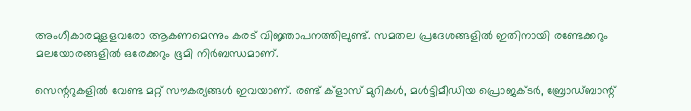അംഗീകാരമുള‌ളവരോ ആകണമെന്നും കരട് വിജ്ഞാപനത്തിലുണ്ട്. സമതല പ്രദേശങ്ങളിൽ ഇതിനായി രണ്ടേക്കറും മലയോരങ്ങളിൽ ഒരേക്കറും ഭൂമി നിർബന്ധമാണ്.

സെന്ററുകളിൽ വേണ്ട മറ്റ് സൗകര്യങ്ങൾ ഇവയാണ്. രണ്ട് ക്ളാസ് മുറികൾ, മൾട്ടിമീഡിയ പ്രൊജക്‌ടർ, ബ്രോഡ്ബാന്റ്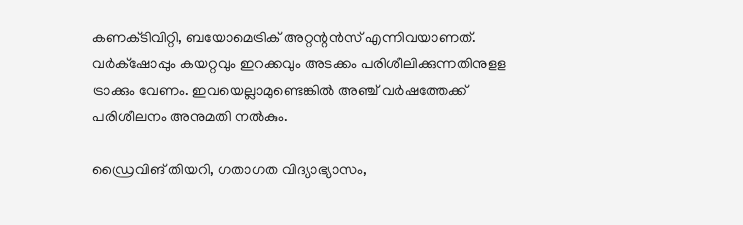കണക്‌ടിവി‌റ്റി, ബയോമെട്രിക് അറ്റന്റൻസ് എന്നിവയാണത്. വർക്‌ഷോപ്പും കയറ്റവും ഇറക്കവും അടക്കം പരിശീലിക്കുന്നതിനുള‌ള ട്രാക്കും വേണം. ഇവയെല്ലാമുണ്ടെങ്കിൽ അഞ്ച് വ‌ർഷത്തേക്ക് പരിശീലനം അനുമതി നൽകും.

ഡ്രൈവിങ് തിയറി, ഗതാഗത വിദ്യാഭ്യാസം,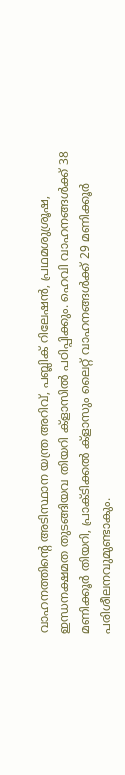വാഹനത്തിന്റെ അടിസ്ഥാന യന്ത്ര അറിവ്, പബ്ലിക് റിലേഷൻ, പ്രഥമശുശ്രൂഷ, ഇന്ധനക്ഷമത തുടങ്ങിയവ തിയറി ക്ളാസിൽ പഠിപ്പിക്കും. ഹെവി വാഹനങ്ങൾക്ക് 38 മണിക്കൂർ തിയറി, പ്രാക്‌ടിക്കൽ ക്ളാസും ലൈ‌റ്റ് വാഹനങ്ങൾക്ക് 29 മണിക്കൂർ പരിശീലനവുമുണ്ടാകും.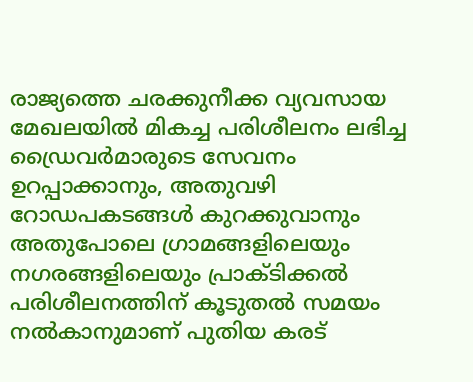രാജ്യത്തെ ചരക്കുനീക്ക വ്യവസായ മേഖലയിൽ മികച്ച പരിശീലനം ലഭിച്ച ഡ്രൈവർമാരുടെ സേവനം ഉറപ്പാക്കാനും, അതുവഴി റോഡപകടങ്ങൾ കുറക്കുവാനും അതുപോലെ ഗ്രാമങ്ങളിലെയും നഗരങ്ങളിലെയും പ്രാക്‌ടിക്കൽ പരിശീലനത്തിന് കൂടുതൽ സമയം നൽകാനുമാണ് പുതിയ കരട്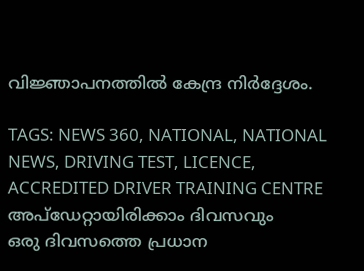വിജ്ഞാപനത്തിൽ കേന്ദ്ര നി‌ർദ്ദേശം.

TAGS: NEWS 360, NATIONAL, NATIONAL NEWS, DRIVING TEST, LICENCE, ACCREDITED DRIVER TRAINING CENTRE
അപ്ഡേറ്റായിരിക്കാം ദിവസവും
ഒരു ദിവസത്തെ പ്രധാന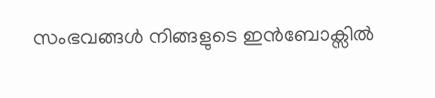സംഭവങ്ങൾ നിങ്ങളുടെ ഇൻബോക്സിൽ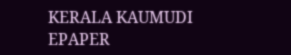KERALA KAUMUDI EPAPER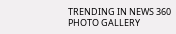TRENDING IN NEWS 360
PHOTO GALLERY